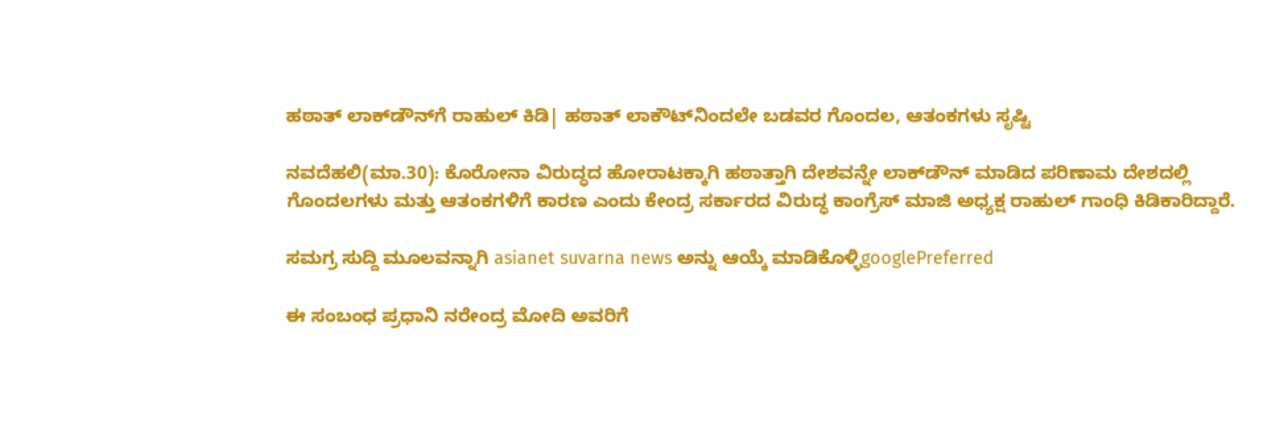ಹಠಾತ್‌ ಲಾಕ್‌ಡೌನ್‌ಗೆ ರಾಹುಲ್‌ ಕಿಡಿ| ಹಠಾತ್‌ ಲಾಕೌಟ್‌ನಿಂದಲೇ ಬಡವರ ಗೊಂದಲ, ಆತಂಕಗಳು ಸೃಷ್ಟಿ

ನವದೆಹಲಿ(ಮಾ.30): ಕೊರೋನಾ ವಿರುದ್ಧದ ಹೋರಾಟಕ್ಕಾಗಿ ಹಠಾತ್ತಾಗಿ ದೇಶವನ್ನೇ ಲಾಕ್‌ಡೌನ್‌ ಮಾಡಿದ ಪರಿಣಾಮ ದೇಶದಲ್ಲಿ ಗೊಂದಲಗಳು ಮತ್ತು ಆತಂಕಗಳಿಗೆ ಕಾರಣ ಎಂದು ಕೇಂದ್ರ ಸರ್ಕಾರದ ವಿರುದ್ಧ ಕಾಂಗ್ರೆಸ್‌ ಮಾಜಿ ಅಧ್ಯಕ್ಷ ರಾಹುಲ್‌ ಗಾಂಧಿ ಕಿಡಿಕಾರಿದ್ದಾರೆ.

ಸಮಗ್ರ ಸುದ್ದಿ ಮೂಲವನ್ನಾಗಿ asianet suvarna news ಅನ್ನು ಆಯ್ಕೆ ಮಾಡಿಕೊಳ್ಳಿgooglePreferred

ಈ ಸಂಬಂಧ ಪ್ರಧಾನಿ ನರೇಂದ್ರ ಮೋದಿ ಅವರಿಗೆ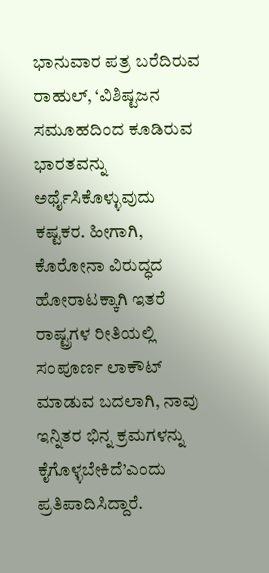ಭಾನುವಾರ ಪತ್ರ ಬರೆದಿರುವ ರಾಹುಲ್‌, ‘ವಿಶಿಷ್ಟಜನ ಸಮೂಹದಿಂದ ಕೂಡಿರುವ ಭಾರತವನ್ನು ಅರ್ಥೈಸಿಕೊಳ್ಳುವುದು ಕಷ್ಟಕರ. ಹೀಗಾಗಿ, ಕೊರೋನಾ ವಿರುದ್ಧದ ಹೋರಾಟಕ್ಕಾಗಿ ಇತರೆ ರಾಷ್ಟ್ರಗಳ ರೀತಿಯಲ್ಲಿ ಸಂಪೂರ್ಣ ಲಾಕೌಟ್‌ ಮಾಡುವ ಬದಲಾಗಿ, ನಾವು ಇನ್ನಿತರ ಭಿನ್ನ ಕ್ರಮಗಳನ್ನು ಕೈಗೊಳ್ಳಬೇಕಿದೆ’ಎಂದು ಪ್ರತಿಪಾದಿಸಿದ್ದಾರೆ.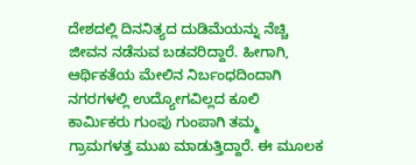ದೇಶದಲ್ಲಿ ದಿನನಿತ್ಯದ ದುಡಿಮೆಯನ್ನು ನೆಚ್ಚಿ ಜೀವನ ನಡೆಸುವ ಬಡವರಿದ್ದಾರೆ. ಹೀಗಾಗಿ, ಆರ್ಥಿಕತೆಯ ಮೇಲಿನ ನಿರ್ಬಂಧದಿಂದಾಗಿ ನಗರಗಳಲ್ಲಿ ಉದ್ಯೋಗವಿಲ್ಲದ ಕೂಲಿ ಕಾರ್ಮಿಕರು ಗುಂಪು ಗುಂಪಾಗಿ ತಮ್ಮ ಗ್ರಾಮಗಳತ್ತ ಮುಖ ಮಾಡುತ್ತಿದ್ದಾರೆ. ಈ ಮೂಲಕ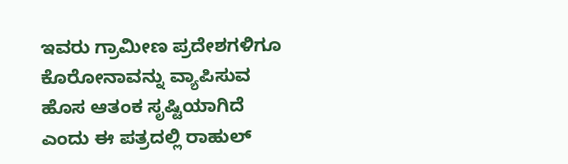ಇವರು ಗ್ರಾಮೀಣ ಪ್ರದೇಶಗಳಿಗೂ ಕೊರೋನಾವನ್ನು ವ್ಯಾಪಿಸುವ ಹೊಸ ಆತಂಕ ಸೃಷ್ಟಿಯಾಗಿದೆ ಎಂದು ಈ ಪತ್ರದಲ್ಲಿ ರಾಹುಲ್‌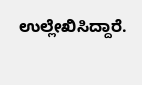ಉಲ್ಲೇಖಿಸಿದ್ದಾರೆ.